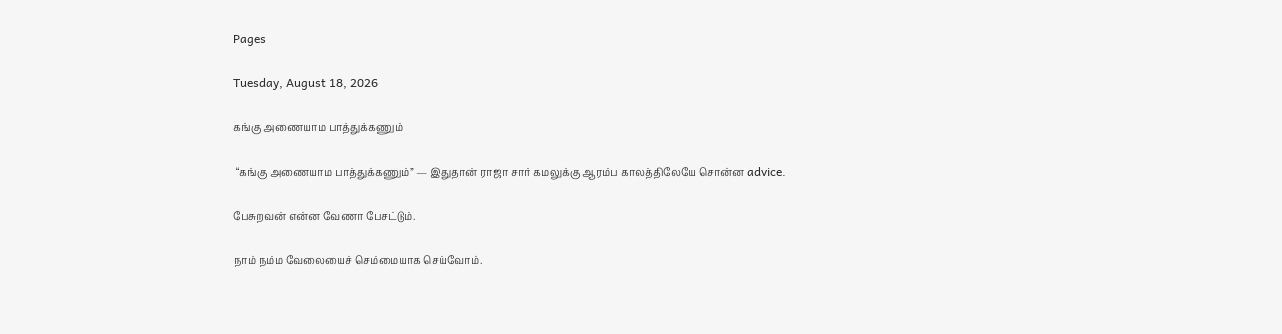Pages

Tuesday, August 18, 2026

கங்கு அணையாம பாத்துக்கணும்

 “கங்கு அணையாம பாத்துக்கணும்” — இதுதான் ராஜா சார் கமலுக்கு ஆரம்ப காலத்திலேயே சொன்ன advice.

பேசுறவன் என்ன வேணா பேசட்டும்.

நாம் நம்ம வேலையைச் செம்மையாக செய்வோம்.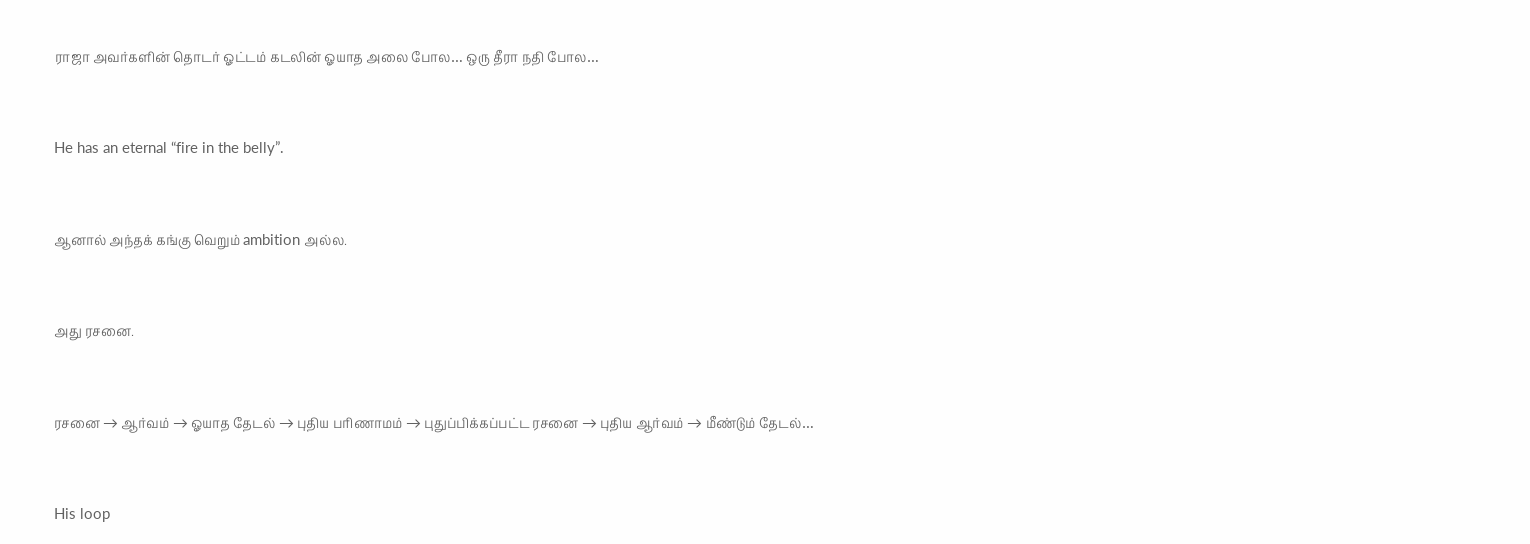ராஜா அவர்களின் தொடர் ஓட்டம் கடலின் ஓயாத அலை போல… ஒரு தீரா நதி போல…


He has an eternal “fire in the belly”.


ஆனால் அந்தக் கங்கு வெறும் ambition அல்ல.


அது ரசனை.


ரசனை → ஆர்வம் → ஓயாத தேடல் → புதிய பரிணாமம் → புதுப்பிக்கப்பட்ட ரசனை → புதிய ஆர்வம் → மீண்டும் தேடல்…


His loop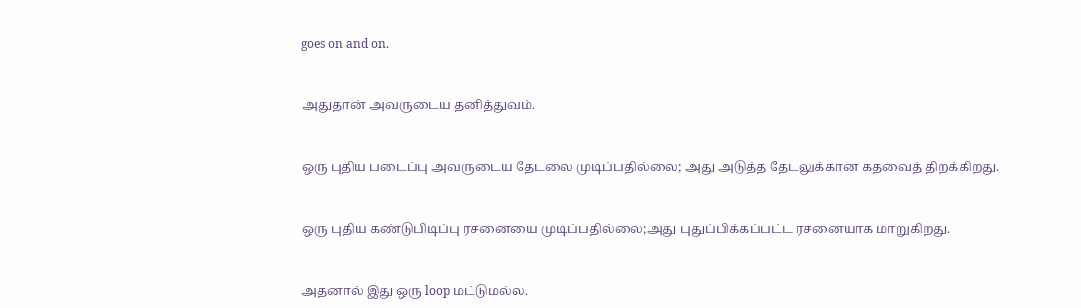goes on and on.


அதுதான் அவருடைய தனித்துவம்.


ஒரு புதிய படைப்பு அவருடைய தேடலை முடிப்பதில்லை; அது அடுத்த தேடலுக்கான கதவைத் திறக்கிறது.


ஒரு புதிய கண்டுபிடிப்பு ரசனையை முடிப்பதில்லை;அது புதுப்பிக்கப்பட்ட ரசனையாக மாறுகிறது.


அதனால் இது ஒரு loop மட்டுமல்ல.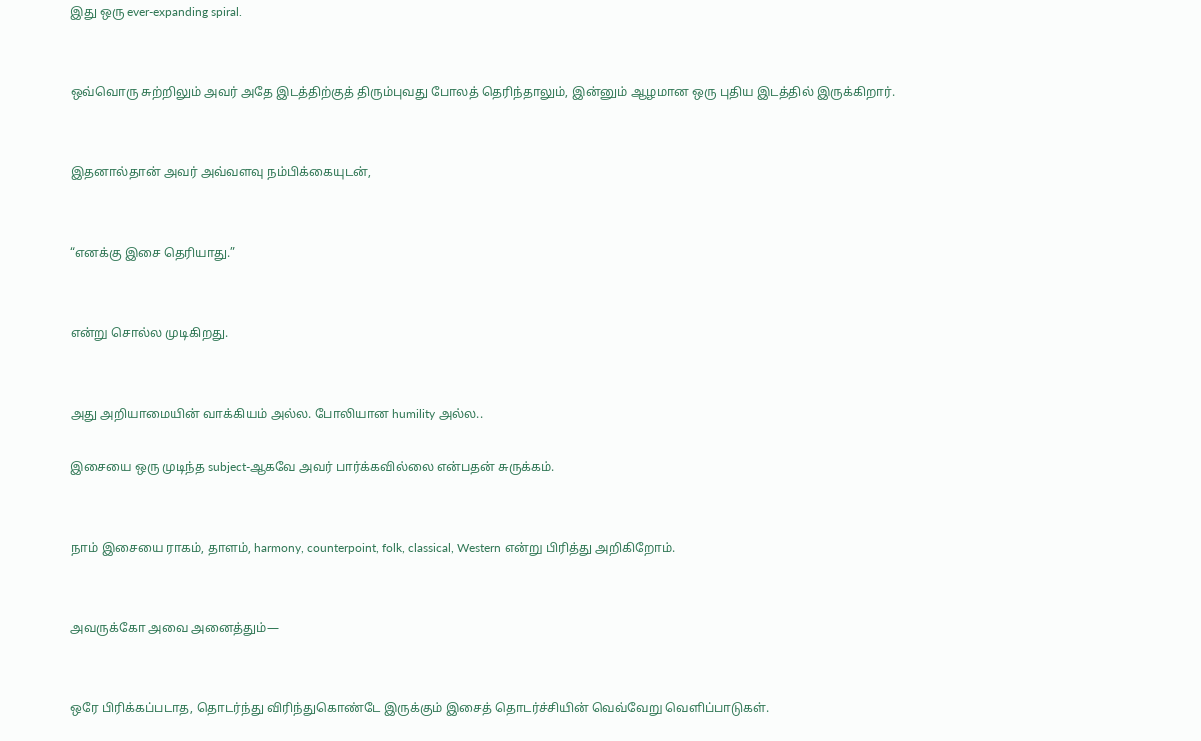இது ஒரு ever-expanding spiral.


ஒவ்வொரு சுற்றிலும் அவர் அதே இடத்திற்குத் திரும்புவது போலத் தெரிந்தாலும், இன்னும் ஆழமான ஒரு புதிய இடத்தில் இருக்கிறார்.


இதனால்தான் அவர் அவ்வளவு நம்பிக்கையுடன்,


“எனக்கு இசை தெரியாது.”


என்று சொல்ல முடிகிறது.


அது அறியாமையின் வாக்கியம் அல்ல. போலியான humility அல்ல..

இசையை ஒரு முடிந்த subject-ஆகவே அவர் பார்க்கவில்லை என்பதன் சுருக்கம்.


நாம் இசையை ராகம், தாளம், harmony, counterpoint, folk, classical, Western என்று பிரித்து அறிகிறோம்.


அவருக்கோ அவை அனைத்தும்—


ஒரே பிரிக்கப்படாத, தொடர்ந்து விரிந்துகொண்டே இருக்கும் இசைத் தொடர்ச்சியின் வெவ்வேறு வெளிப்பாடுகள்.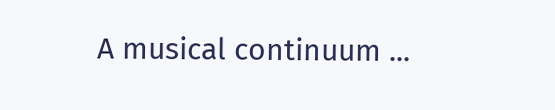A musical continuum ...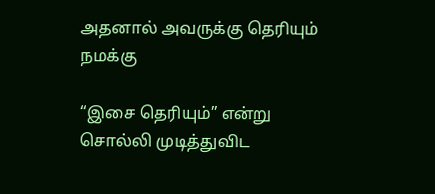அதனால் அவருக்கு தெரியும் நமக்கு

“இசை தெரியும்” என்று சொல்லி முடித்துவிட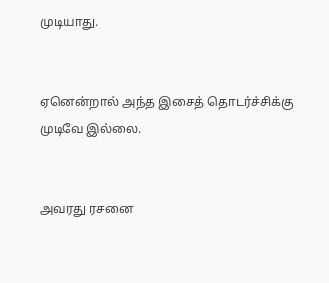முடியாது.


ஏனென்றால் அந்த இசைத் தொடர்ச்சிக்கு முடிவே இல்லை.


அவரது ரசனை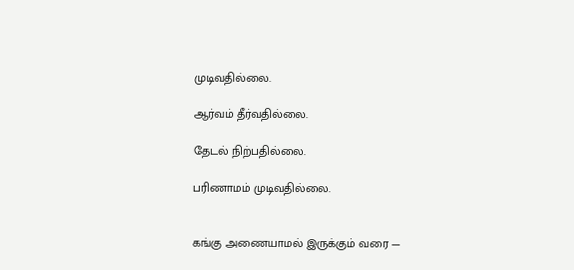முடிவதில்லை.

ஆர்வம் தீர்வதில்லை.

தேடல் நிற்பதில்லை.

பரிணாமம் முடிவதில்லை.


கங்கு அணையாமல் இருக்கும் வரை —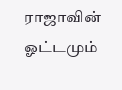ராஜாவின் ஓட்டமும்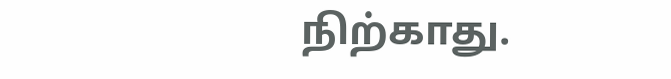நிற்காது.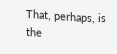That, perhaps, is the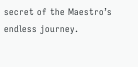secret of the Maestro’s endless journey.